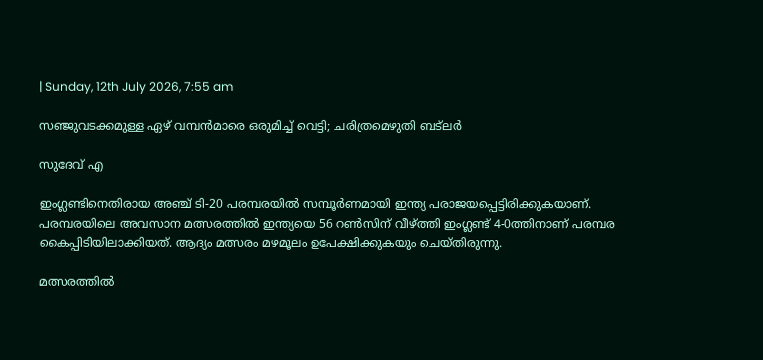| Sunday, 12th July 2026, 7:55 am

സഞ്ജുവടക്കമുള്ള ഏഴ് വമ്പൻമാരെ ഒരുമിച്ച് വെട്ടി; ചരിത്രമെഴുതി ബട്ലർ

സുദേവ് എ

ഇംഗ്ലണ്ടിനെതിരായ അഞ്ച് ടി-20 പരമ്പരയിൽ സമ്പൂർണമായി ഇന്ത്യ പരാജയപ്പെട്ടിരിക്കുകയാണ്. പരമ്പരയിലെ അവസാന മത്സരത്തിൽ ഇന്ത്യയെ 56 റൺസിന് വീഴ്ത്തി ഇംഗ്ലണ്ട് 4-0ത്തിനാണ് പരമ്പര കൈപ്പിടിയിലാക്കിയത്. ആദ്യം മത്സരം മഴമൂലം ഉപേക്ഷിക്കുകയും ചെയ്തിരുന്നു.

മത്സരത്തിൽ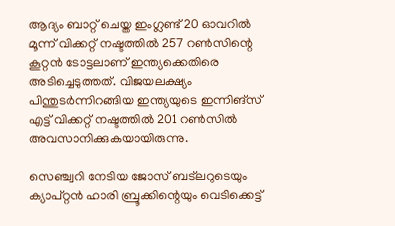ആദ്യം ബാറ്റ് ചെയ്ത ഇംഗ്ലണ്ട് 20 ഓവറിൽ മൂന്ന് വിക്കറ്റ് നഷ്ടത്തിൽ 257 റൺസിന്റെ കൂറ്റൻ ടോട്ടലാണ് ഇന്ത്യക്കെതിരെ അടിച്ചെടുത്തത്. വിജയലക്ഷ്യം പിന്തുടർന്നിറങ്ങിയ ഇന്ത്യയുടെ ഇന്നിങ്സ് എട്ട് വിക്കറ്റ് നഷ്ടത്തിൽ 201 റൺസിൽ അവസാനിക്കുകയായിരുന്നു.

സെഞ്ച്വറി നേടിയ ജോസ് ബട്ലറുടെയും ക്യാപ്റ്റൻ ഹാരി ബ്രൂക്കിന്റെയും വെടിക്കെട്ട്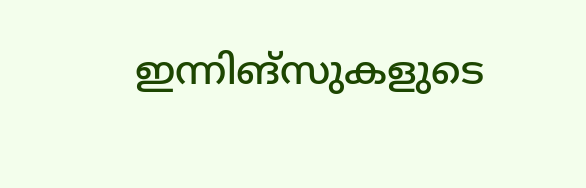ഇന്നിങ്സുകളുടെ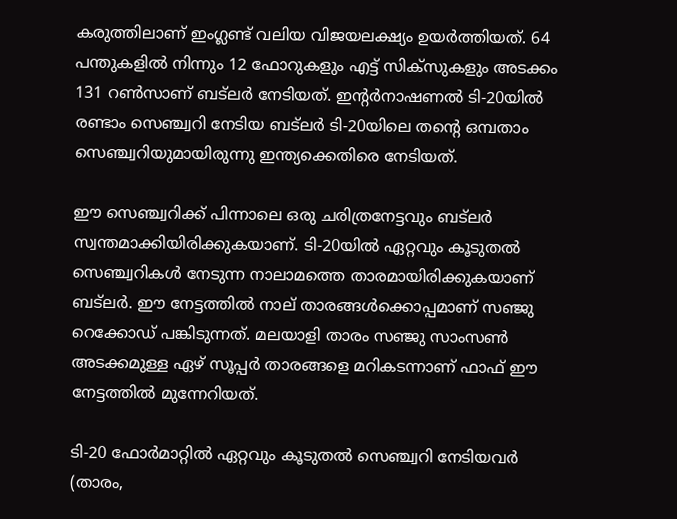കരുത്തിലാണ് ഇംഗ്ലണ്ട് വലിയ വിജയലക്ഷ്യം ഉയർത്തിയത്. 64 പന്തുകളിൽ നിന്നും 12 ഫോറുകളും എട്ട് സിക്സുകളും അടക്കം 131 റൺസാണ് ബട്ലർ നേടിയത്. ഇന്റർനാഷണൽ ടി-20യിൽ രണ്ടാം സെഞ്ച്വറി നേടിയ ബട്ലർ ടി-20യിലെ തന്റെ ഒമ്പതാം സെഞ്ച്വറിയുമായിരുന്നു ഇന്ത്യക്കെതിരെ നേടിയത്.

ഈ സെഞ്ച്വറിക്ക് പിന്നാലെ ഒരു ചരിത്രനേട്ടവും ബട്ലർ സ്വന്തമാക്കിയിരിക്കുകയാണ്. ടി-20യിൽ ഏറ്റവും കൂടുതൽ സെഞ്ച്വറികൾ നേടുന്ന നാലാമത്തെ താരമായിരിക്കുകയാണ് ബട്ലർ. ഈ നേട്ടത്തിൽ നാല് താരങ്ങൾക്കൊപ്പമാണ് സഞ്ജു റെക്കോഡ് പങ്കിടുന്നത്. മലയാളി താരം സഞ്ജു സാംസൺ അടക്കമുള്ള ഏഴ് സൂപ്പർ താരങ്ങളെ മറികടന്നാണ് ഫാഫ് ഈ നേട്ടത്തിൽ മുന്നേറിയത്.

ടി-20 ഫോർമാറ്റിൽ ഏറ്റവും കൂടുതൽ സെഞ്ച്വറി നേടിയവർ
(താരം,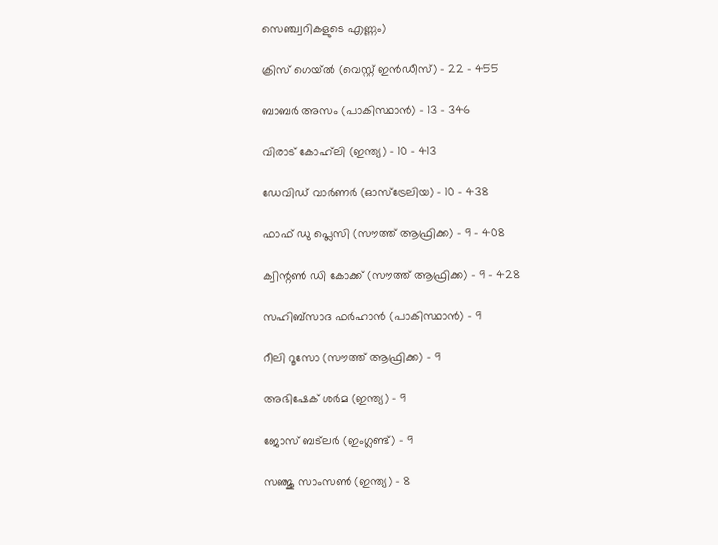സെഞ്ച്വറികളുടെ എണ്ണം)

ക്രിസ് ഗെയ്ൽ (വെസ്റ്റ് ഇൻഡീസ്) – 22 – 455

ബാബർ അസം (പാകിസ്ഥാൻ) – 13 – 346

വിരാട് കോഹ്‌ലി (ഇന്ത്യ) – 10 – 413

ഡേവിഡ് വാർണർ (ഓസ്‌ട്രേലിയ) – 10 – 438

ഫാഫ് ഡു പ്ലെസി (സൗത്ത് ആഫ്രിക്ക) – 9 – 408

ക്വിന്റൺ ഡി കോക്ക് (സൗത്ത് ആഫ്രിക്ക) – 9 – 428

സഹിബ്‌സാദ ഫർഹാൻ (പാകിസ്ഥാൻ) – 9

റീലി റൂസോ (സൗത്ത് ആഫ്രിക്ക) – 9

അഭിഷേക് ശർമ (ഇന്ത്യ) – 9

ജോസ് ബട്‌ലർ (ഇംഗ്ലണ്ട്) – 9

സഞ്ജു സാംസൺ (ഇന്ത്യ) – 8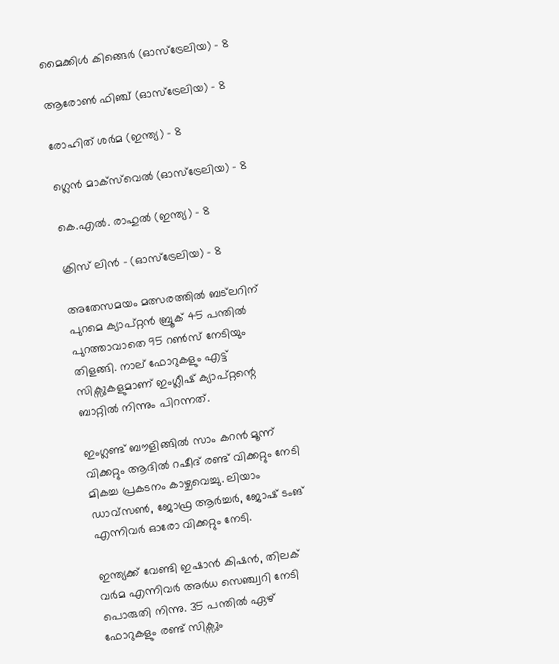മൈക്കിൾ കിങ്ങെർ (ഓസ്‌ട്രേലിയ) – 8

ആരോൺ ഫിഞ്ച് (ഓസ്‌ട്രേലിയ) – 8

രോഹിത് ശർമ (ഇന്ത്യ) – 8

ഗ്ലെൻ മാക്‌സ്‌വെൽ (ഓസ്‌ട്രേലിയ) – 8

കെ.എൽ. രാഹുൽ (ഇന്ത്യ) – 8

ക്രിസ് ലിൻ – (ഓസ്ട്രേലിയ) – 8

അതേസമയം മത്സരത്തിൽ ബട്ലറിന് പുറമെ ക്യാപ്റ്റൻ ബ്രൂക് 45 പന്തിൽ പുറത്താവാതെ 95 റൺസ് നേടിയും തിളങ്ങി. നാല് ഫോറുകളും എട്ട് സിക്സുകളുമാണ് ഇംഗ്ലീഷ് ക്യാപ്റ്റന്റെ ബാറ്റിൽ നിന്നും പിറന്നത്.

ഇംഗ്ലണ്ട് ബൗളിങ്ങിൽ സാം കറൻ മൂന്ന് വിക്കറ്റും ആദിൽ റഷീദ് രണ്ട് വിക്കറ്റും നേടി മികച്ച പ്രകടനം കാഴ്ചവെച്ചു. ലിയാം ഡാവ്സൺ, ജോഫ്ര ആർച്ചർ, ജോഷ് ടംങ് എന്നിവർ ഓരോ വിക്കറ്റും നേടി.

ഇന്ത്യക്ക് വേണ്ടി ഇഷാൻ കിഷൻ, തിലക് വർമ എന്നിവർ അർധ സെഞ്ച്വറി നേടി പൊരുതി നിന്നു. 35 പന്തിൽ ഏഴ് ഫോറുകളും രണ്ട് സിക്സും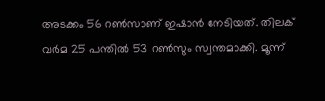അടക്കം 56 റൺസാണ് ഇഷാൻ നേടിയത്. തിലക് വർമ 25 പന്തിൽ 53 റൺസും സ്വന്തമാക്കി. മൂന്ന്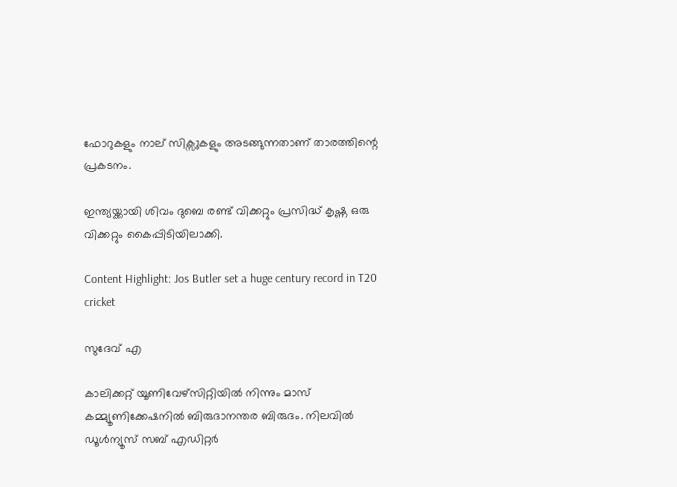ഫോറുകളും നാല് സിക്സുകളും അടങ്ങുന്നതാണ് താരത്തിന്റെ പ്രകടനം.

ഇന്ത്യയ്ക്കായി ശിവം ദുബെ രണ്ട് വിക്കറ്റും പ്രസിദ്ധ് കൃഷ്ണ ഒരു വിക്കറ്റും കൈപ്പിടിയിലാക്കി.

Content Highlight: Jos Butler set a huge century record in T20 cricket

സുദേവ് എ

കാലിക്കറ്റ് യൂണിവേഴ്‌സിറ്റിയില്‍ നിന്നും മാസ് കമ്മ്യൂണിക്കേഷനില്‍ ബിരുദാനന്തര ബിരുദം. നിലവില്‍ ഡൂള്‍ന്യൂസ് സബ് എഡിറ്റര്‍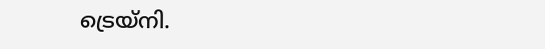ട്രെയ്‌നി.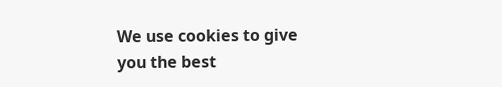We use cookies to give you the best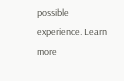possible experience. Learn more